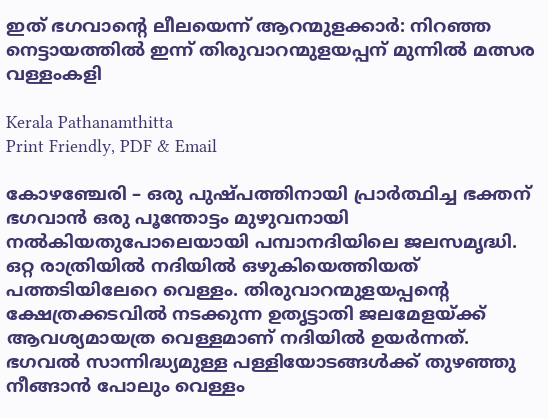ഇത് ഭഗവാന്റെ ലീലയെന്ന് ആറന്മുളക്കാർ: നിറഞ്ഞ നെട്ടായത്തിൽ ഇന്ന് തിരുവാറന്മുളയപ്പന് മുന്നിൽ മത്സര വള്ളംകളി

Kerala Pathanamthitta
Print Friendly, PDF & Email

കോഴഞ്ചേരി – ഒരു പുഷ്പത്തിനായി പ്രാര്‍ത്ഥിച്ച ഭക്തന് ഭഗവാന്‍ ഒരു പൂന്തോട്ടം മുഴുവനായി നല്‍കിയതുപോലെയായി പമ്പാനദിയിലെ ജലസമൃദ്ധി. ഒറ്റ രാത്രിയില്‍ നദിയില്‍ ഒഴുകിയെത്തിയത് പത്തടിയിലേറെ വെള്ളം. തിരുവാറന്മുളയപ്പന്റെ ക്ഷേത്രക്കടവില്‍ നടക്കുന്ന ഉതൃട്ടാതി ജലമേളയ്ക്ക് ആവശ്യമായത്ര വെള്ളമാണ് നദിയില്‍ ഉയര്‍ന്നത്. ഭഗവല്‍ സാന്നിദ്ധ്യമുള്ള പള്ളിയോടങ്ങള്‍ക്ക് തുഴഞ്ഞു നീങ്ങാന്‍ പോലും വെള്ളം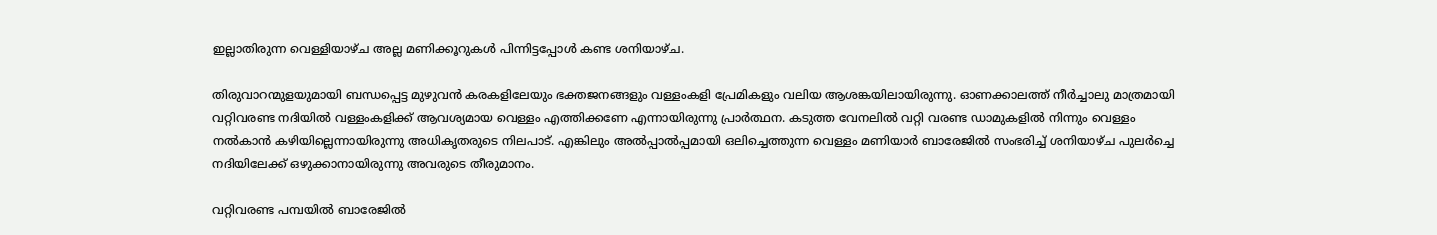ഇല്ലാതിരുന്ന വെള്ളിയാഴ്ച അല്ല മണിക്കൂറുകള്‍ പിന്നിട്ടപ്പോള്‍ കണ്ട ശനിയാഴ്ച.

തിരുവാറന്മുളയുമായി ബന്ധപ്പെട്ട മുഴുവന്‍ കരകളിലേയും ഭക്തജനങ്ങളും വള്ളംകളി പ്രേമികളും വലിയ ആശങ്കയിലായിരുന്നു. ഓണക്കാലത്ത് നീര്‍ച്ചാലു മാത്രമായി വറ്റിവരണ്ട നദിയില്‍ വള്ളംകളിക്ക് ആവശ്യമായ വെള്ളം എത്തിക്കണേ എന്നായിരുന്നു പ്രാര്‍ത്ഥന. കടുത്ത വേനലില്‍ വറ്റി വരണ്ട ഡാമുകളില്‍ നിന്നും വെള്ളം നല്‍കാന്‍ കഴിയില്ലെന്നായിരുന്നു അധികൃതരുടെ നിലപാട്. എങ്കിലും അല്‍പ്പാല്‍പ്പമായി ഒലിച്ചെത്തുന്ന വെള്ളം മണിയാര്‍ ബാരേജില്‍ സംഭരിച്ച് ശനിയാഴ്ച പുലര്‍ച്ചെ നദിയിലേക്ക് ഒഴുക്കാനായിരുന്നു അവരുടെ തീരുമാനം.

വറ്റിവരണ്ട പമ്പയില്‍ ബാരേജില്‍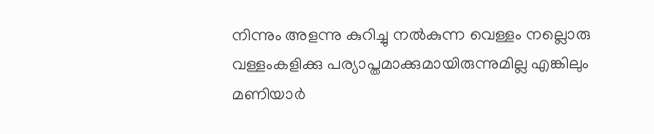നിന്നും അളന്നു കുറിച്ചു നല്‍കുന്ന വെള്ളം നല്ലൊരു വള്ളംകളിക്കു പര്യാപ്തമാക്കുമായിരുന്നുമില്ല എങ്കിലും മണിയാര്‍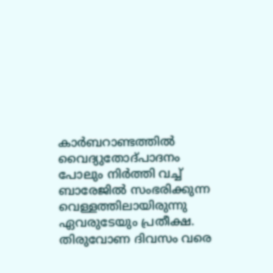കാര്‍ബറാണ്ടത്തില്‍ വൈദ്യുതോദ്പാദനം പോലും നിര്‍ത്തി വച്ച് ബാരേജില്‍ സംഭരിക്കുന്ന വെള്ളത്തിലായിരുന്നു ഏവരുടേയും പ്രതീക്ഷ. തിരുവോണ ദിവസം വരെ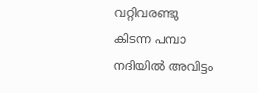വറ്റിവരണ്ടു കിടന്ന പമ്പാ നദിയില്‍ അവിട്ടം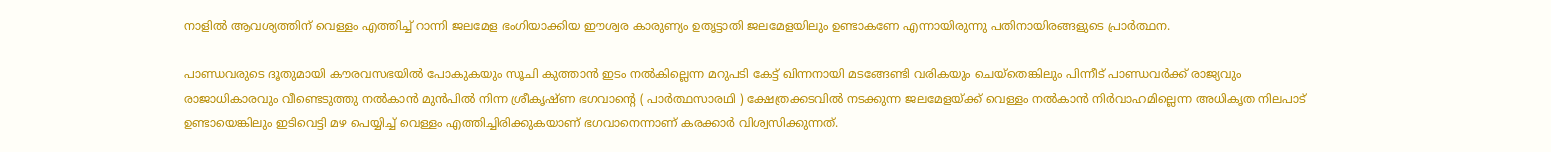നാളില്‍ ആവശ്യത്തിന് വെള്ളം എത്തിച്ച് റാന്നി ജലമേള ഭംഗിയാക്കിയ ഈശ്വര കാരുണ്യം ഉതൃട്ടാതി ജലമേളയിലും ഉണ്ടാകണേ എന്നായിരുന്നു പതിനായിരങ്ങളുടെ പ്രാര്‍ത്ഥന.

പാണ്ഡവരുടെ ദൂതുമായി കൗരവസഭയില്‍ പോകുകയും സൂചി കുത്താന്‍ ഇടം നല്‍കില്ലെന്ന മറുപടി കേട്ട് ഖിന്നനായി മടങ്ങേണ്ടി വരികയും ചെയ്‌തെങ്കിലും പിന്നീട് പാണ്ഡവര്‍ക്ക് രാജ്യവും രാജാധികാരവും വീണ്ടെടുത്തു നല്‍കാന്‍ മുന്‍പില്‍ നിന്ന ശ്രീകൃഷ്ണ ഭഗവാന്റെ ( പാര്‍ത്ഥസാരഥി ) ക്ഷേത്രക്കടവില്‍ നടക്കുന്ന ജലമേളയ്ക്ക് വെള്ളം നല്‍കാന്‍ നിര്‍വാഹമില്ലെന്ന അധികൃത നിലപാട് ഉണ്ടായെങ്കിലും ഇടിവെട്ടി മഴ പെയ്യിച്ച് വെള്ളം എത്തിച്ചിരിക്കുകയാണ് ഭഗവാനെന്നാണ് കരക്കാര്‍ വിശ്വസിക്കുന്നത്.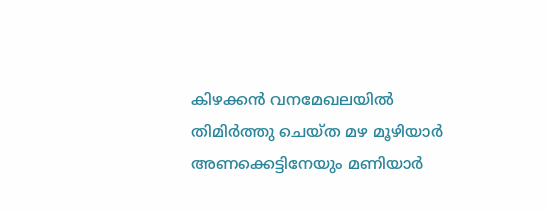കിഴക്കന്‍ വനമേഖലയില്‍ തിമിര്‍ത്തു ചെയ്ത മഴ മൂഴിയാര്‍ അണക്കെട്ടിനേയും മണിയാര്‍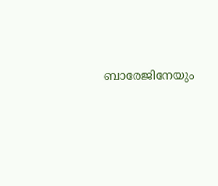ബാരേജിനേയും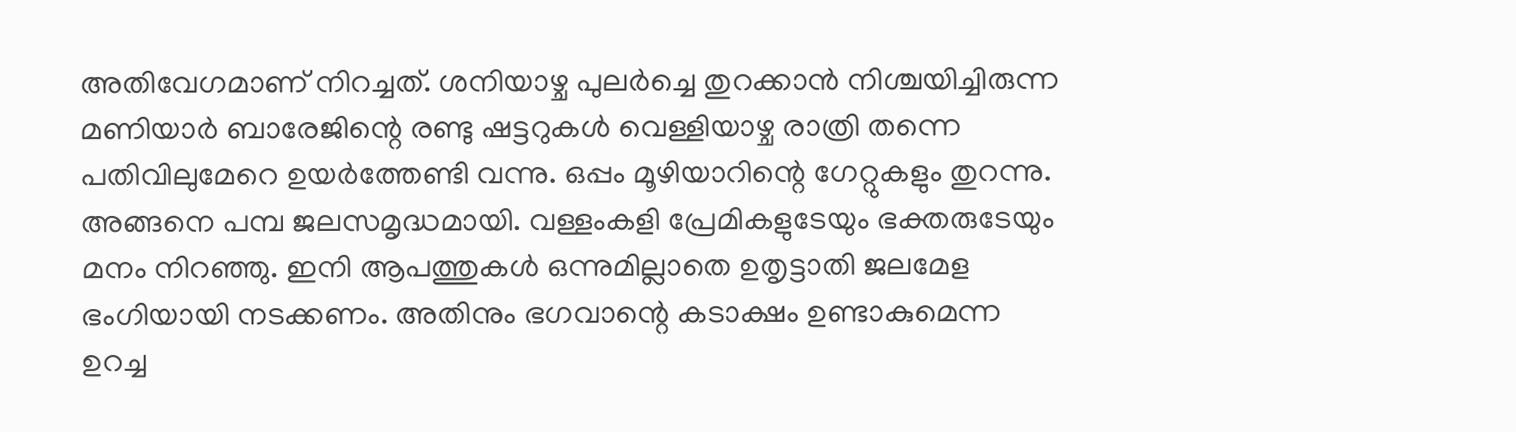അതിവേഗമാണ് നിറച്ചത്. ശനിയാഴ്ച പുലര്‍ച്ചെ തുറക്കാന്‍ നിശ്ചയിച്ചിരുന്ന മണിയാര്‍ ബാരേജിന്റെ രണ്ടു ഷട്ടറുകള്‍ വെള്ളിയാഴ്ച രാത്രി തന്നെ പതിവിലുമേറെ ഉയര്‍ത്തേണ്ടി വന്നു. ഒപ്പം മൂഴിയാറിന്റെ ഗേറ്റുകളും തുറന്നു. അങ്ങനെ പമ്പ ജലസമൃദ്ധമായി. വള്ളംകളി പ്രേമികളുടേയും ഭക്തരുടേയും മനം നിറഞ്ഞു. ഇനി ആപത്തുകള്‍ ഒന്നുമില്ലാതെ ഉതൃട്ടാതി ജലമേള ഭംഗിയായി നടക്കണം. അതിനും ഭഗവാന്റെ കടാക്ഷം ഉണ്ടാകുമെന്ന ഉറച്ച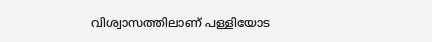വിശ്വാസത്തിലാണ് പള്ളിയോട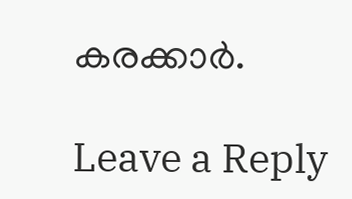കരക്കാര്‍.

Leave a Reply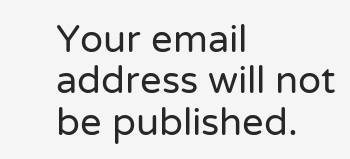Your email address will not be published.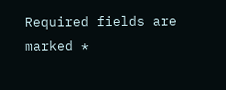Required fields are marked *